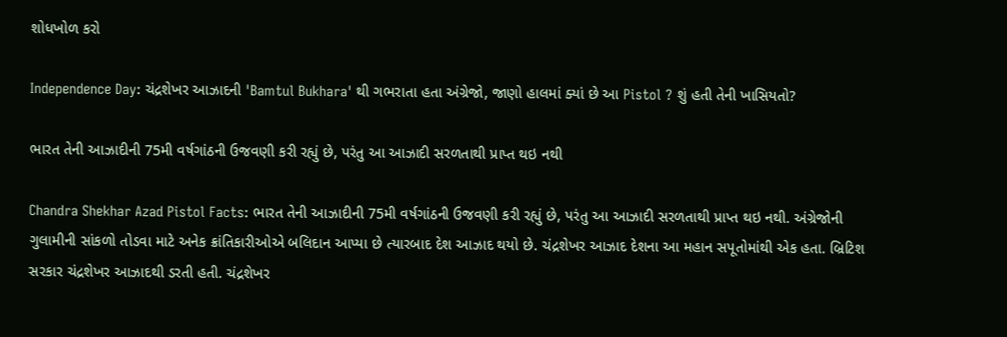શોધખોળ કરો

Independence Day: ચંદ્રશેખર આઝાદની 'Bamtul Bukhara' થી ગભરાતા હતા અંગ્રેજો, જાણો હાલમાં ક્યાં છે આ Pistol ? શું હતી તેની ખાસિયતો?

ભારત તેની આઝાદીની 75મી વર્ષગાંઠની ઉજવણી કરી રહ્યું છે, પરંતુ આ આઝાદી સરળતાથી પ્રાપ્ત થઇ નથી

Chandra Shekhar Azad Pistol Facts: ભારત તેની આઝાદીની 75મી વર્ષગાંઠની ઉજવણી કરી રહ્યું છે, પરંતુ આ આઝાદી સરળતાથી પ્રાપ્ત થઇ નથી. અંગ્રેજોની ગુલામીની સાંકળો તોડવા માટે અનેક ક્રાંતિકારીઓએ બલિદાન આપ્યા છે ત્યારબાદ દેશ આઝાદ થયો છે. ચંદ્રશેખર આઝાદ દેશના આ મહાન સપૂતોમાંથી એક હતા. બ્રિટિશ સરકાર ચંદ્રશેખર આઝાદથી ડરતી હતી. ચંદ્રશેખર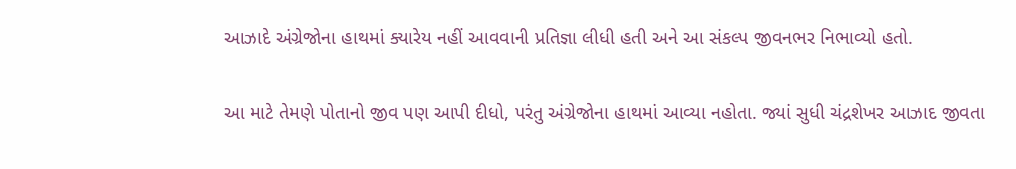આઝાદે અંગ્રેજોના હાથમાં ક્યારેય નહીં આવવાની પ્રતિજ્ઞા લીધી હતી અને આ સંકલ્પ જીવનભર નિભાવ્યો હતો.

આ માટે તેમણે પોતાનો જીવ પણ આપી દીધો, પરંતુ અંગ્રેજોના હાથમાં આવ્યા નહોતા. જ્યાં સુધી ચંદ્રશેખર આઝાદ જીવતા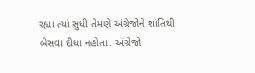રહ્યા ત્યાં સુધી તેમણે અંગ્રેજોને શાંતિથી બેસવા દીધા નહોતા. અંગ્રેજો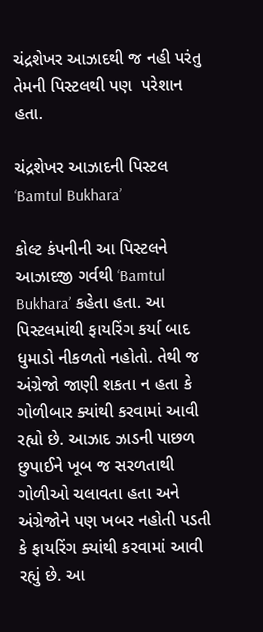ચંદ્રશેખર આઝાદથી જ નહી પરંતુ તેમની પિસ્ટલથી પણ  પરેશાન હતા.

ચંદ્રશેખર આઝાદની પિસ્ટલ ‘Bamtul Bukhara’

કોલ્ટ કંપનીની આ પિસ્ટલને આઝાદજી ગર્વથી ‘Bamtul Bukhara’ કહેતા હતા. આ પિસ્ટલમાંથી ફાયરિંગ કર્યા બાદ ધુમાડો નીકળતો નહોતો. તેથી જ અંગ્રેજો જાણી શકતા ન હતા કે ગોળીબાર ક્યાંથી કરવામાં આવી રહ્યો છે. આઝાદ ઝાડની પાછળ છુપાઈને ખૂબ જ સરળતાથી ગોળીઓ ચલાવતા હતા અને અંગ્રેજોને પણ ખબર નહોતી પડતી કે ફાયરિંગ ક્યાંથી કરવામાં આવી રહ્યું છે. આ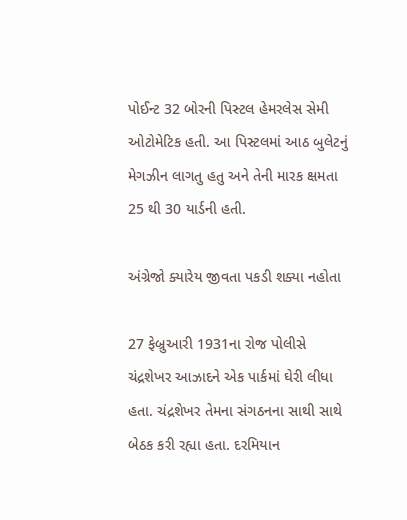પોઈન્ટ 32 બોરની પિસ્ટલ હેમરલેસ સેમી ઓટોમેટિક હતી. આ પિસ્ટલમાં આઠ બુલેટનું મેગઝીન લાગતુ હતુ અને તેની મારક ક્ષમતા 25 થી 30 યાર્ડની હતી.

અંગ્રેજો ક્યારેય જીવતા પકડી શક્યા નહોતા

27 ફેબ્રુઆરી 1931ના રોજ પોલીસે ચંદ્રશેખર આઝાદને એક પાર્કમાં ઘેરી લીધા હતા. ચંદ્રશેખર તેમના સંગઠનના સાથી સાથે બેઠક કરી રહ્યા હતા. દરમિયાન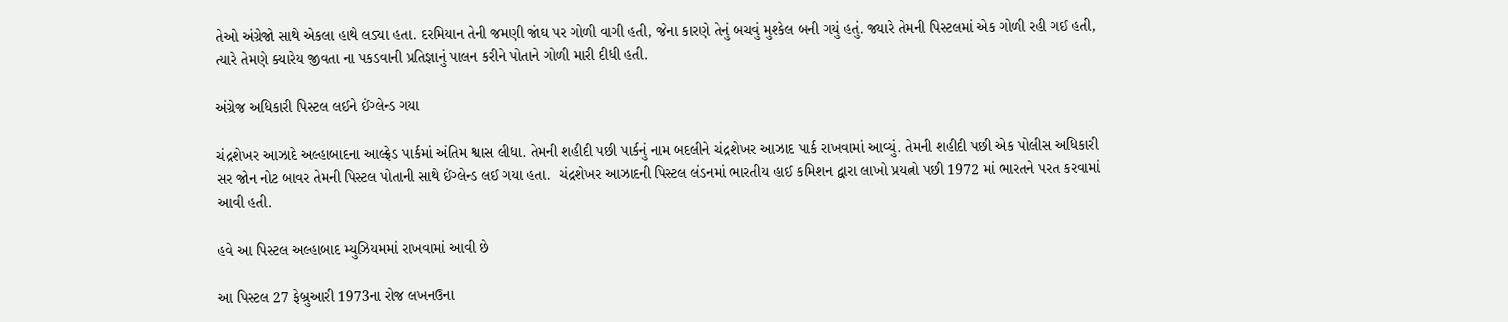તેઓ અંગ્રેજો સાથે એકલા હાથે લડ્યા હતા. દરમિયાન તેની જમણી જાંઘ પર ગોળી વાગી હતી, જેના કારણે તેનું બચવું મુશ્કેલ બની ગયું હતું. જ્યારે તેમની પિસ્ટલમાં એક ગોળી રહી ગઈ હતી, ત્યારે તેમણે ક્યારેય જીવતા ના પકડવાની પ્રતિજ્ઞાનું પાલન કરીને પોતાને ગોળી મારી દીધી હતી.

અંગ્રેજ અધિકારી પિસ્ટલ લઈને ઈંગ્લેન્ડ ગયા

ચંદ્રશેખર આઝાદે અલ્હાબાદના આલ્ફ્રેડ પાર્કમાં અંતિમ શ્વાસ લીધા. તેમની શહીદી પછી પાર્કનું નામ બદલીને ચંદ્રશેખર આઝાદ પાર્ક રાખવામાં આવ્યું. તેમની શહીદી પછી એક પોલીસ અધિકારી સર જોન નોટ બાવર તેમની પિસ્ટલ પોતાની સાથે ઈંગ્લેન્ડ લઈ ગયા હતા.  ચંદ્રશેખર આઝાદની પિસ્ટલ લંડનમાં ભારતીય હાઈ કમિશન દ્વારા લાખો પ્રયત્નો પછી 1972 માં ભારતને પરત કરવામાં આવી હતી.

હવે આ પિસ્ટલ અલ્હાબાદ મ્યુઝિયમમાં રાખવામાં આવી છે

આ પિસ્ટલ 27 ફેબ્રુઆરી 1973ના રોજ લખનઉના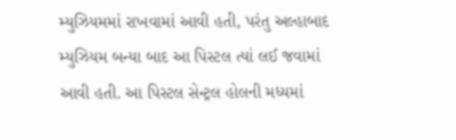મ્યુઝિયમમાં રાખવામાં આવી હતી, પરંતુ અલ્હાબાદ મ્યુઝિયમ બન્યા બાદ આ પિસ્ટલ ત્યાં લઈ જવામાં આવી હતી. આ પિસ્ટલ સેન્ટ્રલ હોલની મધ્યમાં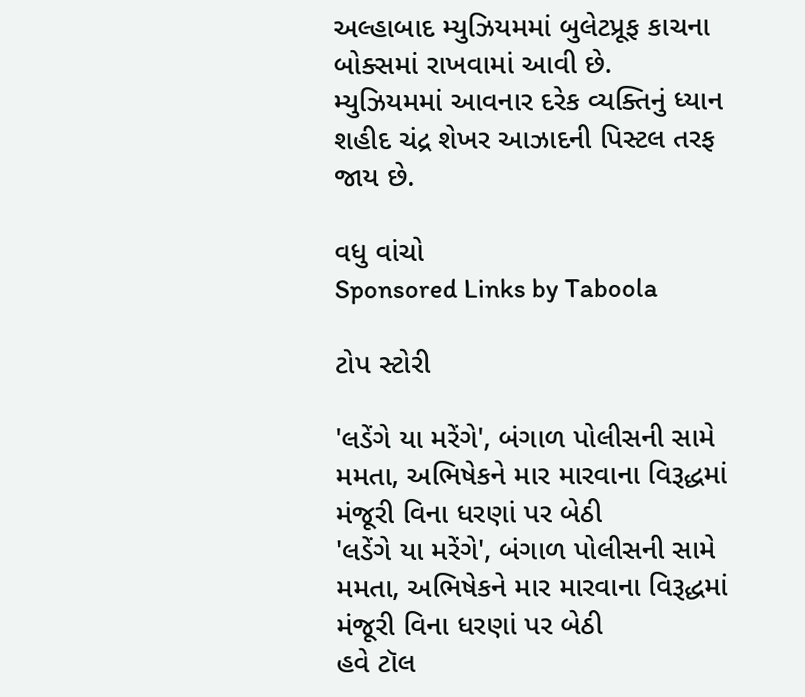અલ્હાબાદ મ્યુઝિયમમાં બુલેટપ્રૂફ કાચના બોક્સમાં રાખવામાં આવી છે. મ્યુઝિયમમાં આવનાર દરેક વ્યક્તિનું ધ્યાન શહીદ ચંદ્ર શેખર આઝાદની પિસ્ટલ તરફ જાય છે.

વધુ વાંચો
Sponsored Links by Taboola

ટોપ સ્ટોરી

'લડેંગે યા મરેંગે', બંગાળ પોલીસની સામે મમતા, અભિષેકને માર મારવાના વિરૂદ્ધમાં મંજૂરી વિના ધરણાં પર બેઠી
'લડેંગે યા મરેંગે', બંગાળ પોલીસની સામે મમતા, અભિષેકને માર મારવાના વિરૂદ્ધમાં મંજૂરી વિના ધરણાં પર બેઠી
હવે ટૉલ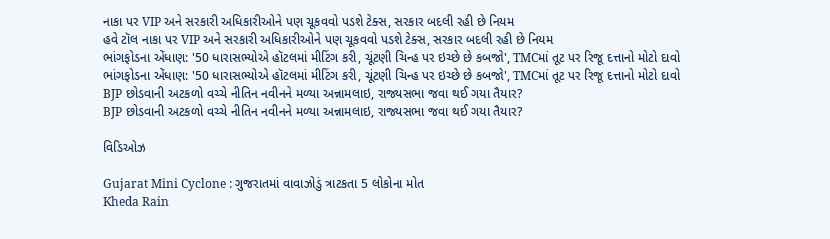નાકા પર VIP અને સરકારી અધિકારીઓને પણ ચૂકવવો પડશે ટેક્સ, સરકાર બદલી રહી છે નિયમ
હવે ટૉલ નાકા પર VIP અને સરકારી અધિકારીઓને પણ ચૂકવવો પડશે ટેક્સ, સરકાર બદલી રહી છે નિયમ
ભાંગફોડના એંધાણ: '50 ધારાસભ્યોએ હૉટલમાં મીટિંગ કરી, ચૂંટણી ચિન્હ પર ઇચ્છે છે કબજો', TMCમાં તૂટ પર રિજૂ દત્તાનો મોટો દાવો
ભાંગફોડના એંધાણ: '50 ધારાસભ્યોએ હૉટલમાં મીટિંગ કરી, ચૂંટણી ચિન્હ પર ઇચ્છે છે કબજો', TMCમાં તૂટ પર રિજૂ દત્તાનો મોટો દાવો
BJP છોડવાની અટકળો વચ્ચે નીતિન નવીનને મળ્યા અન્નામલાઇ, રાજ્યસભા જવા થઈ ગયા તૈયાર?
BJP છોડવાની અટકળો વચ્ચે નીતિન નવીનને મળ્યા અન્નામલાઇ, રાજ્યસભા જવા થઈ ગયા તૈયાર?

વિડિઓઝ

Gujarat Mini Cyclone : ગુજરાતમાં વાવાઝોડું ત્રાટકતા 5 લોકોના મોત
Kheda Rain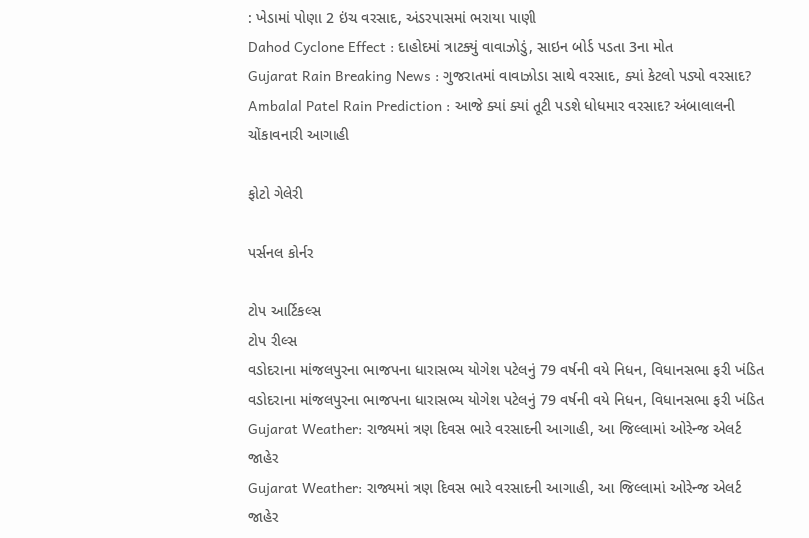: ખેડામાં પોણા 2 ઇંચ વરસાદ, અંડરપાસમાં ભરાયા પાણી
Dahod Cyclone Effect : દાહોદમાં ત્રાટક્યું વાવાઝોડું, સાઇન બોર્ડ પડતા 3ના મોત
Gujarat Rain Breaking News : ગુજરાતમાં વાવાઝોડા સાથે વરસાદ, ક્યાં કેટલો પડ્યો વરસાદ?
Ambalal Patel Rain Prediction : આજે ક્યાં ક્યાં તૂટી પડશે ધોધમાર વરસાદ? અંબાલાલની ચોંકાવનારી આગાહી

ફોટો ગેલેરી

પર્સનલ કોર્નર

ટોપ આર્ટિકલ્સ
ટોપ રીલ્સ
વડોદરાના માંજલપુરના ભાજપના ધારાસભ્ય યોગેશ પટેલનું 79 વર્ષની વયે નિધન, વિધાનસભા ફરી ખંડિત
વડોદરાના માંજલપુરના ભાજપના ધારાસભ્ય યોગેશ પટેલનું 79 વર્ષની વયે નિધન, વિધાનસભા ફરી ખંડિત
Gujarat Weather: રાજ્યમાં ત્રણ દિવસ ભારે વરસાદની આગાહી, આ જિલ્લામાં ઓરેન્જ એલર્ટ જાહેર
Gujarat Weather: રાજ્યમાં ત્રણ દિવસ ભારે વરસાદની આગાહી, આ જિલ્લામાં ઓરેન્જ એલર્ટ જાહેર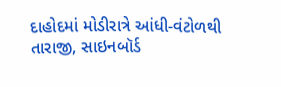દાહોદમાં મોડીરાત્રે આંધી-વંટોળથી તારાજી, સાઇનબૉર્ડ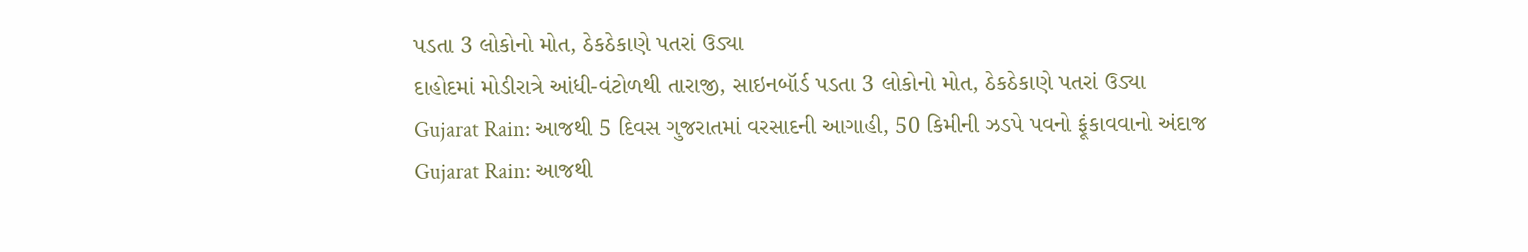પડતા 3 લોકોનો મોત, ઠેકઠેકાણે પતરાં ઉડ્યા
દાહોદમાં મોડીરાત્રે આંધી-વંટોળથી તારાજી, સાઇનબૉર્ડ પડતા 3 લોકોનો મોત, ઠેકઠેકાણે પતરાં ઉડ્યા
Gujarat Rain: આજથી 5 દિવસ ગુજરાતમાં વરસાદની આગાહી, 50 કિમીની ઝડપે પવનો ફૂંકાવવાનો અંદાજ
Gujarat Rain: આજથી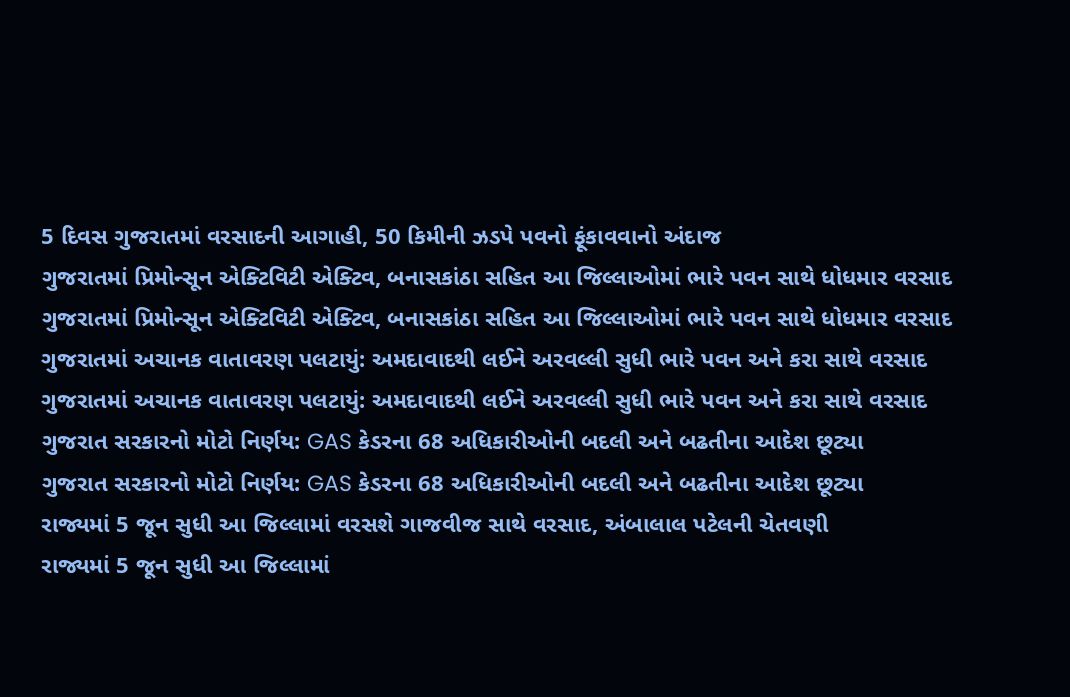5 દિવસ ગુજરાતમાં વરસાદની આગાહી, 50 કિમીની ઝડપે પવનો ફૂંકાવવાનો અંદાજ
ગુજરાતમાં પ્રિમોન્સૂન એક્ટિવિટી એક્ટિવ, બનાસકાંઠા સહિત આ જિલ્લાઓમાં ભારે પવન સાથે ધોધમાર વરસાદ
ગુજરાતમાં પ્રિમોન્સૂન એક્ટિવિટી એક્ટિવ, બનાસકાંઠા સહિત આ જિલ્લાઓમાં ભારે પવન સાથે ધોધમાર વરસાદ
ગુજરાતમાં અચાનક વાતાવરણ પલટાયું: અમદાવાદથી લઈને અરવલ્લી સુધી ભારે પવન અને કરા સાથે વરસાદ
ગુજરાતમાં અચાનક વાતાવરણ પલટાયું: અમદાવાદથી લઈને અરવલ્લી સુધી ભારે પવન અને કરા સાથે વરસાદ
ગુજરાત સરકારનો મોટો નિર્ણય: GAS કેડરના 68 અધિકારીઓની બદલી અને બઢતીના આદેશ છૂટ્યા
ગુજરાત સરકારનો મોટો નિર્ણય: GAS કેડરના 68 અધિકારીઓની બદલી અને બઢતીના આદેશ છૂટ્યા
રાજ્યમાં 5 જૂન સુધી આ જિલ્લામાં વરસશે ગાજવીજ સાથે વરસાદ, અંબાલાલ પટેલની ચેતવણી
રાજ્યમાં 5 જૂન સુધી આ જિલ્લામાં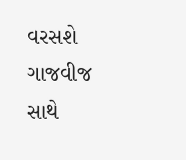વરસશે ગાજવીજ સાથે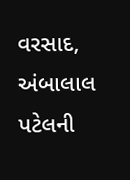વરસાદ, અંબાલાલ પટેલની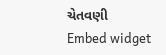ચેતવણી
Embed widget